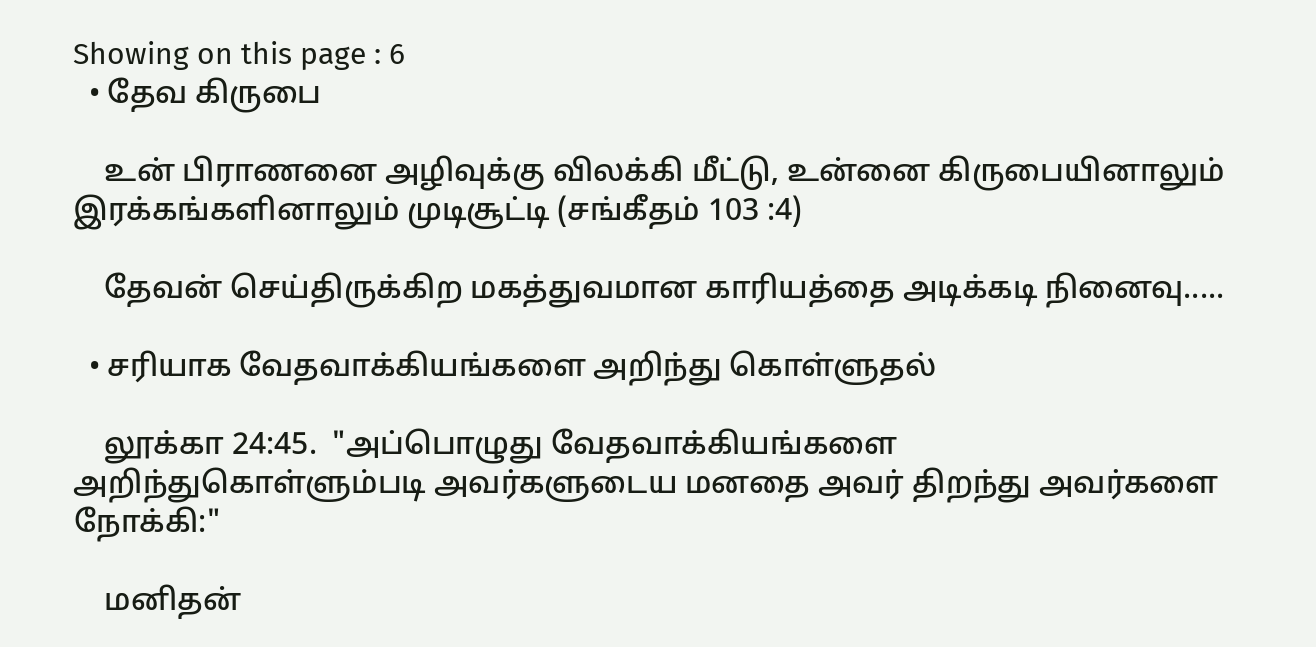Showing on this page : 6
  • தேவ கிருபை

    உன் பிராணனை அழிவுக்கு விலக்கி மீட்டு, உன்னை கிருபையினாலும் இரக்கங்களினாலும் முடிசூட்டி (சங்கீதம் 103 :4)

    தேவன் செய்திருக்கிற மகத்துவமான காரியத்தை அடிக்கடி நினைவு.....

  • சரியாக வேதவாக்கியங்களை அறிந்து கொள்ளுதல்

    லூக்கா 24:45.  "அப்பொழுது வேதவாக்கியங்களை அறிந்துகொள்ளும்படி அவர்களுடைய மனதை அவர் திறந்து அவர்களை நோக்கி:"

    மனிதன்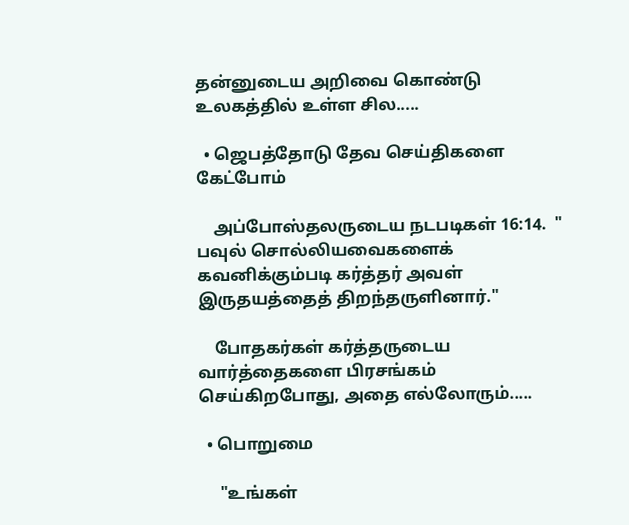தன்னுடைய அறிவை கொண்டு உலகத்தில் உள்ள சில.....

  • ஜெபத்தோடு தேவ செய்திகளை கேட்போம்

    அப்போஸ்தலருடைய நடபடிகள் 16:14.  " பவுல் சொல்லியவைகளைக் கவனிக்கும்படி கர்த்தர் அவள் இருதயத்தைத் திறந்தருளினார்."

    போதகர்கள் கர்த்தருடைய வார்த்தைகளை பிரசங்கம் செய்கிறபோது, அதை எல்லோரும்.....

  • பொறுமை

     "உங்கள்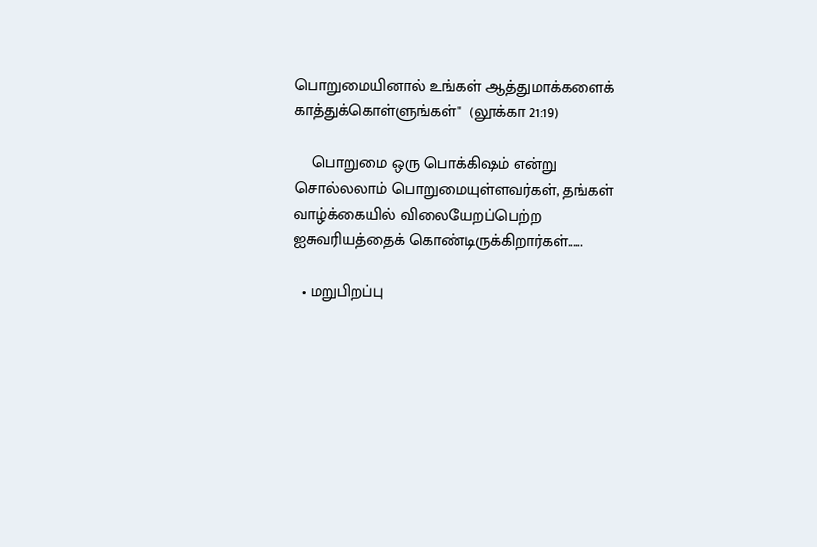பொறுமையினால் உங்கள் ஆத்துமாக்களைக் காத்துக்கொள்ளுங்கள்"  (லூக்கா 21:19)

    பொறுமை ஒரு பொக்கிஷம் என்று சொல்லலாம் பொறுமையுள்ளவர்கள், தங்கள் வாழ்க்கையில் விலையேறப்பெற்ற ஐசுவரியத்தைக் கொண்டிருக்கிறார்கள்......

  • மறுபிறப்பு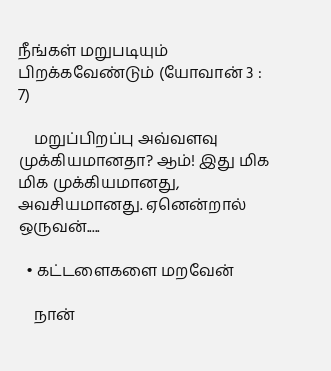நீங்கள் மறுபடியும் பிறக்கவேண்டும் (யோவான் 3 : 7)

    மறுப்பிறப்பு அவ்வளவு முக்கியமானதா? ஆம்! இது மிக மிக முக்கியமானது, அவசியமானது. ஏனென்றால் ஒருவன்.....

  • கட்டளைகளை மறவேன்

    நான்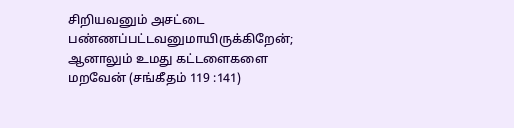சிறியவனும் அசட்டை பண்ணப்பட்டவனுமாயிருக்கிறேன்;  ஆனாலும் உமது கட்டளைகளை மறவேன் (சங்கீதம் 119 :141)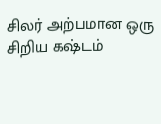சிலர் அற்பமான ஒரு சிறிய கஷ்டம்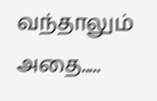வந்தாலும் அதை.....